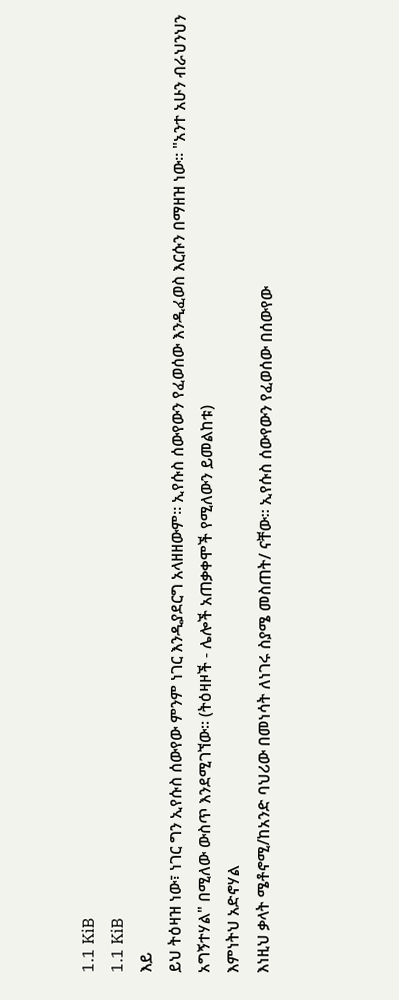1.1 KiB
1.1 KiB
እይ
ይህ ትዕዛዝ ነው፣ ነገር ግን ኢየሱስ ሰውየው ምንም ነገር እንዲያደርግ አላዘዘውም፡፡ ኢየሱስ ሰውየውን የፈወሰው እንዲፈወስ እርሱን በማዘዝ ነው፡፡ "አንተ አሁን ብራህንህን አግኝተሃል" በሚለው ውስጥ እንደሚገኘው፡፡ (ትዕዛዞች - ሌሎች አጠቃቀሞች የሚለውን ይመልከቱ)
እምነትህ አድኖሃል
እነዚህ ቃላት ሜቶኖሚ/ከአንድ ባህሪው በመነሳት ለነገሩ ስያሜ መስጠት/ ናቸው፡፡ ኢየሱስ ሰውየውን የፈወሰው በሰውየው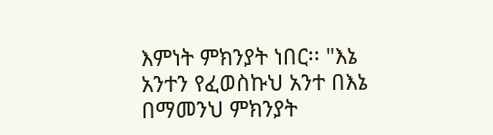እምነት ምክንያት ነበር፡፡ "እኔ አንተን የፈወስኩህ አንተ በእኔ በማመንህ ምክንያት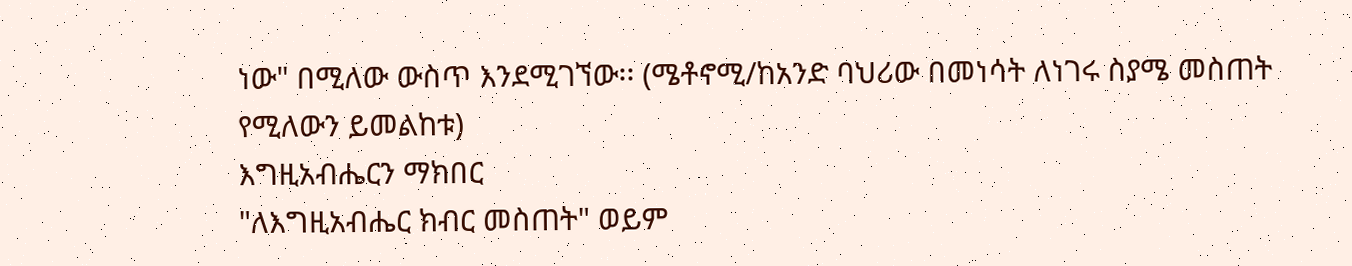ነው" በሚለው ውስጥ እንደሚገኘው፡፡ (ሜቶኖሚ/ከአንድ ባህሪው በመነሳት ለነገሩ ስያሜ መስጠት የሚለውን ይመልከቱ)
እግዚአብሔርን ማክበር
"ለእግዚአብሔር ክብር መስጠት" ወይም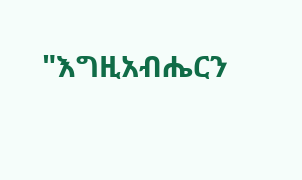"እግዚአብሔርን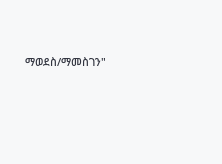ማወደስ/ማመስገን"